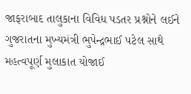જાફરાબાદ તાલુકાના વિવિધ પડતર પ્રશ્નોને લઈને ગુજરાતના મુખ્યમંત્રી ભુપેન્દ્રભાઈ પટેલ સાથે મહત્વપૂર્ણ મુલાકાત યોજાઈ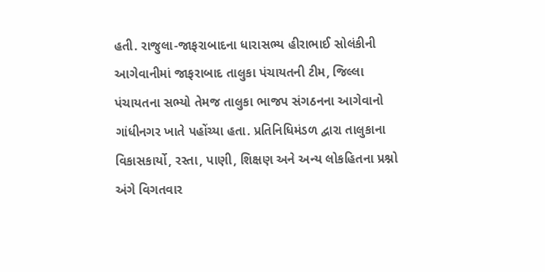હતી. રાજુલા-જાફરાબાદના ધારાસભ્ય હીરાભાઈ સોલંકીની આગેવાનીમાં જાફરાબાદ તાલુકા પંચાયતની ટીમ, જિલ્લા પંચાયતના સભ્યો તેમજ તાલુકા ભાજપ સંગઠનના આગેવાનો ગાંધીનગર ખાતે પહોંચ્યા હતા. પ્રતિનિધિમંડળ દ્વારા તાલુકાના વિકાસકાર્યો, રસ્તા, પાણી, શિક્ષણ અને અન્ય લોકહિતના પ્રશ્નો અંગે વિગતવાર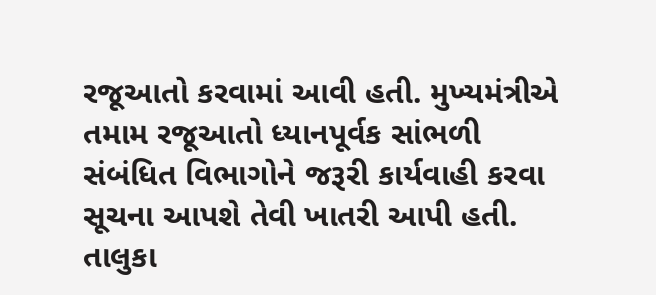રજૂઆતો કરવામાં આવી હતી. મુખ્યમંત્રીએ તમામ રજૂઆતો ધ્યાનપૂર્વક સાંભળી સંબંધિત વિભાગોને જરૂરી કાર્યવાહી કરવા સૂચના આપશે તેવી ખાતરી આપી હતી. તાલુકા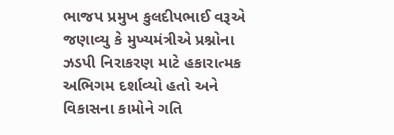ભાજપ પ્રમુખ કુલદીપભાઈ વરૂએ જણાવ્યુ કે મુખ્યમંત્રીએ પ્રશ્નોના ઝડપી નિરાકરણ માટે હકારાત્મક અભિગમ દર્શાવ્યો હતો અને વિકાસના કામોને ગતિ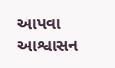આપવા આશ્વાસન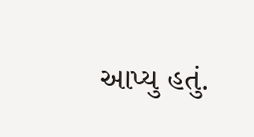આપ્યુ હતું.